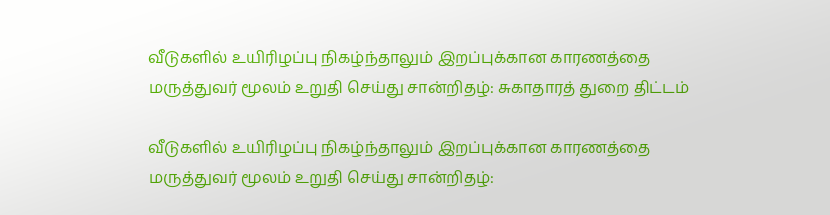வீடுகளில் உயிரிழப்பு நிகழ்ந்தாலும் இறப்புக்கான காரணத்தை மருத்துவர் மூலம் உறுதி செய்து சான்றிதழ்: சுகாதாரத் துறை திட்டம்

வீடுகளில் உயிரிழப்பு நிகழ்ந்தாலும் இறப்புக்கான காரணத்தை மருத்துவர் மூலம் உறுதி செய்து சான்றிதழ்: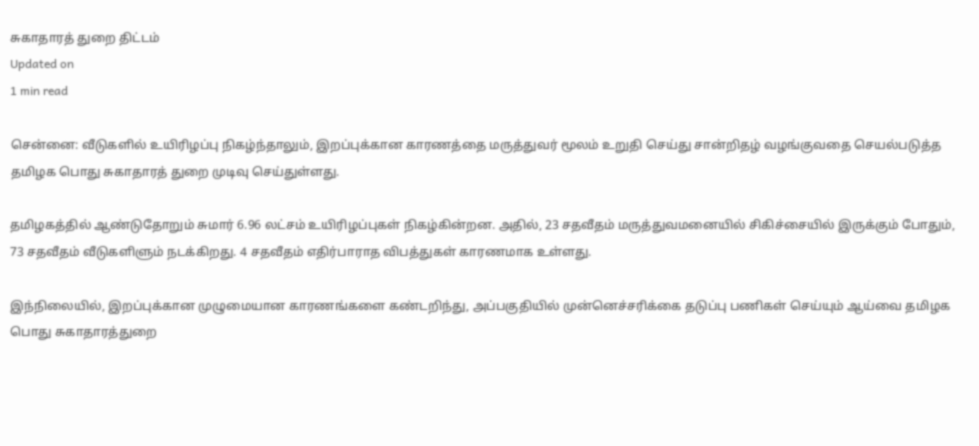சுகாதாரத் துறை திட்டம்
Updated on
1 min read

சென்னை: வீடுகளில் உயிரிழப்பு நிகழ்ந்தாலும், இறப்புக்கான காரணத்தை மருத்துவர் மூலம் உறுதி செய்து சான்றிதழ் வழங்குவதை செயல்படுத்த தமிழக பொது சுகாதாரத் துறை முடிவு செய்துள்ளது.

தமிழகத்தில் ஆண்டுதோறும் சுமார் 6.96 லட்சம் உயிரிழப்புகள் நிகழ்கின்றன. அதில், 23 சதவீதம் மருத்துவமனையில் சிகிச்சையில் இருக்கும் போதும், 73 சதவீதம் வீடுகளிளும் நடக்கிறது. 4 சதவீதம் எதிர்பாராத விபத்துகள் காரணமாக உள்ளது.

இந்நிலையில், இறப்புக்கான முழுமையான காரணங்களை கண்டறிந்து, அப்பகுதியில் முன்னெச்சரிக்கை தடுப்பு பணிகள் செய்யும் ஆய்வை தமிழக பொது சுகாதாரத்துறை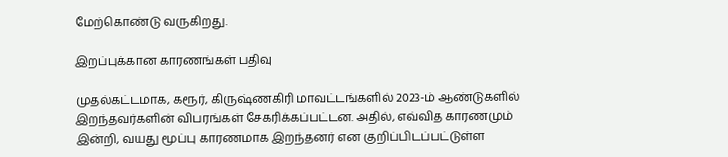மேற்கொண்டு வருகிறது.

இறப்புக்கான காரணங்கள் பதிவு

முதல்கட்டமாக, கரூர், கிருஷ்ணகிரி மாவட்டங்களில் 2023-ம் ஆண்டுகளில் இறந்தவர்களின் விபரங்கள் சேகரிக்கப்பட்டன. அதில், எவ்வித காரணமும் இன்றி, வயது மூப்பு காரணமாக இறந்தனர் என குறிப்பிடப்பட்டுள்ள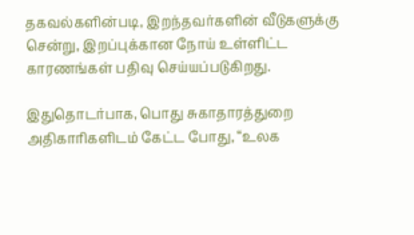தகவல்களின்படி, இறந்தவர்களின் வீடுகளுக்கு சென்று, இறப்புக்கான நோய் உள்ளிட்ட காரணங்கள் பதிவு செய்யப்படுகிறது.

இதுதொடர்பாக, பொது சுகாதாரத்துறை அதிகாரிகளிடம் கேட்ட போது, “உலக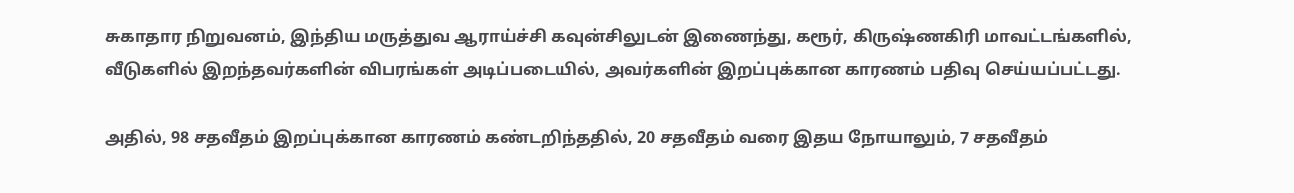சுகாதார நிறுவனம், இந்திய மருத்துவ ஆராய்ச்சி கவுன்சிலுடன் இணைந்து, கரூர், கிருஷ்ணகிரி மாவட்டங்களில், வீடுகளில் இறந்தவர்களின் விபரங்கள் அடிப்படையில், அவர்களின் இறப்புக்கான காரணம் பதிவு செய்யப்பட்டது.

அதில், 98 சதவீதம் இறப்புக்கான காரணம் கண்டறிந்ததில், 20 சதவீதம் வரை இதய நோயாலும், 7 சதவீதம்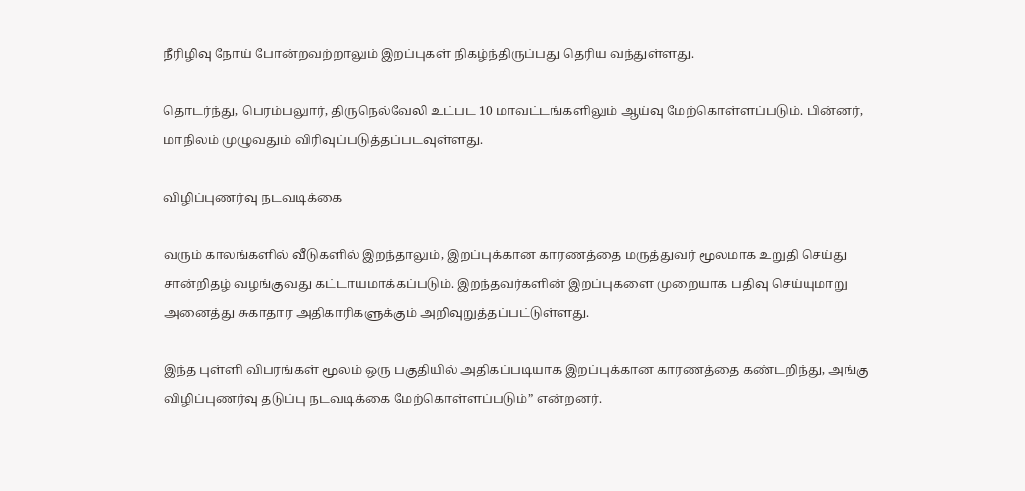நீரிழிவு நோய் போன்றவற்றாலும் இறப்புகள் நிகழ்ந்திருப்பது தெரிய வந்துள்ளது.

தொடர்ந்து, பெரம்பலுார், திருநெல்வேலி உட்பட 10 மாவட்டங்களிலும் ஆய்வு மேற்கொள்ளப்படும். பின்னர், மாநிலம் முழுவதும் விரிவுப்படுத்தப்படவுள்ளது.

விழிப்புணர்வு நடவடிக்கை

வரும் காலங்களில் வீடுகளில் இறந்தாலும், இறப்புக்கான காரணத்தை மருத்துவர் மூலமாக உறுதி செய்து சான்றிதழ் வழங்குவது கட்டாயமாக்கப்படும். இறந்தவர்களின் இறப்புகளை முறையாக பதிவு செய்யுமாறு அனைத்து சுகாதார அதிகாரிகளுக்கும் அறிவுறுத்தப்பட்டுள்ளது.

இந்த புள்ளி விபரங்கள் மூலம் ஒரு பகுதியில் அதிகப்படியாக இறப்புக்கான காரணத்தை கண்டறிந்து, அங்கு விழிப்புணர்வு தடுப்பு நடவடிக்கை மேற்கொள்ளப்படும்” என்றனர்.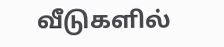வீடுகளில்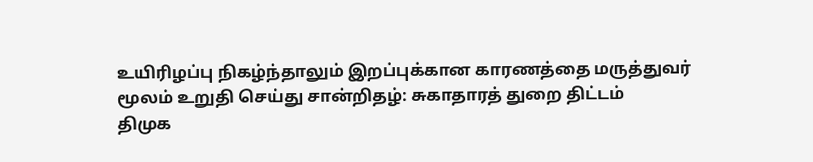உயிரிழப்பு நிகழ்ந்தாலும் இறப்புக்கான காரணத்தை மருத்துவர் மூலம் உறுதி செய்து சான்றிதழ்: சுகாதாரத் துறை திட்டம்
திமுக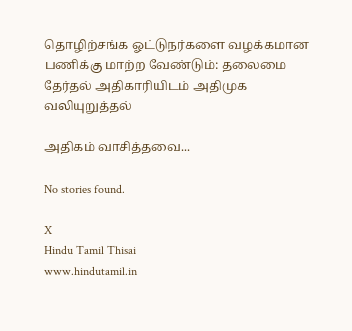தொழிற்சங்க ஓட்டுநர்களை வழக்கமான பணிக்கு மாற்ற வேண்டும்: தலைமை தேர்தல் அதிகாரியிடம் அதிமுக வலியுறுத்தல்

அதிகம் வாசித்தவை...

No stories found.

X
Hindu Tamil Thisai
www.hindutamil.in